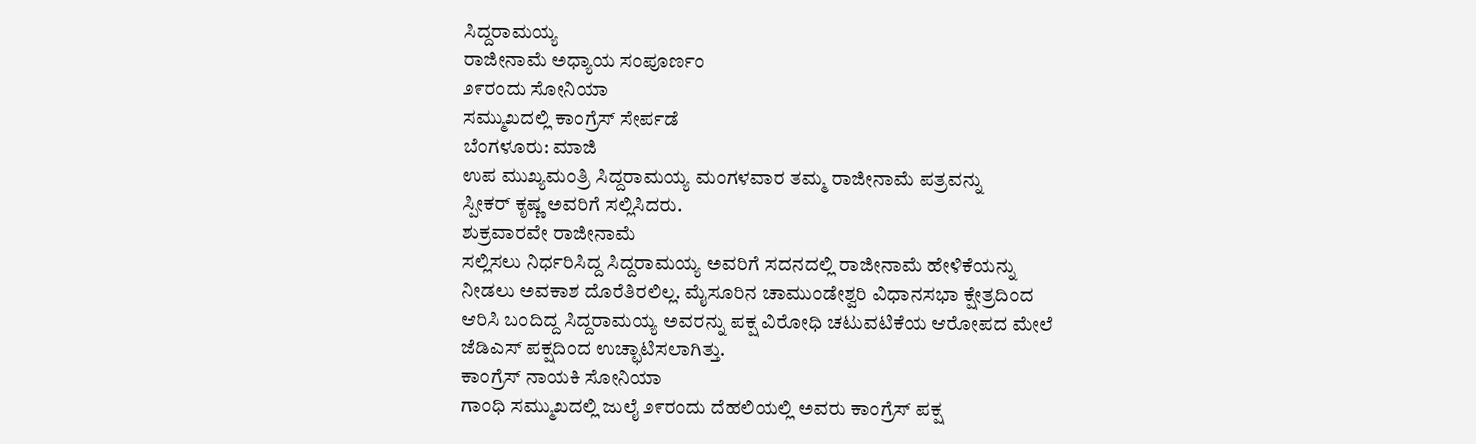ಸಿದ್ದರಾಮಯ್ಯ
ರಾಜೀನಾಮೆ ಅಧ್ಯಾಯ ಸಂಪೂರ್ಣಂ
೨೯ರಂದು ಸೋನಿಯಾ
ಸಮ್ಮುಖದಲ್ಲಿ ಕಾಂಗ್ರೆಸ್ ಸೇರ್ಪಡೆ
ಬೆಂಗಳೂರು: ಮಾಜಿ
ಉಪ ಮುಖ್ಯಮಂತ್ರಿ ಸಿದ್ದರಾಮಯ್ಯ ಮಂಗಳವಾರ ತಮ್ಮ ರಾಜೀನಾಮೆ ಪತ್ರವನ್ನು
ಸ್ಪೀಕರ್ ಕೃಷ್ಣ ಅವರಿಗೆ ಸಲ್ಲಿಸಿದರು.
ಶುಕ್ರವಾರವೇ ರಾಜೀನಾಮೆ
ಸಲ್ಲಿಸಲು ನಿರ್ಧರಿಸಿದ್ದ ಸಿದ್ದರಾಮಯ್ಯ ಅವರಿಗೆ ಸದನದಲ್ಲಿ ರಾಜೀನಾಮೆ ಹೇಳಿಕೆಯನ್ನು
ನೀಡಲು ಅವಕಾಶ ದೊರೆತಿರಲಿಲ್ಲ. ಮೈಸೂರಿನ ಚಾಮುಂಡೇಶ್ವರಿ ವಿಧಾನಸಭಾ ಕ್ಷೇತ್ರದಿಂದ
ಆರಿಸಿ ಬಂದಿದ್ದ ಸಿದ್ದರಾಮಯ್ಯ ಅವರನ್ನು ಪಕ್ಷ ವಿರೋಧಿ ಚಟುವಟಿಕೆಯ ಆರೋಪದ ಮೇಲೆ
ಜೆಡಿಎಸ್ ಪಕ್ಷದಿಂದ ಉಚ್ಛಾಟಿಸಲಾಗಿತ್ತು.
ಕಾಂಗ್ರೆಸ್ ನಾಯಕಿ ಸೋನಿಯಾ
ಗಾಂಧಿ ಸಮ್ಮುಖದಲ್ಲಿ ಜುಲೈ ೨೯ರಂದು ದೆಹಲಿಯಲ್ಲಿ ಅವರು ಕಾಂಗ್ರೆಸ್ ಪಕ್ಷ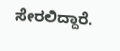ಸೇರಲಿದ್ದಾರೆ.